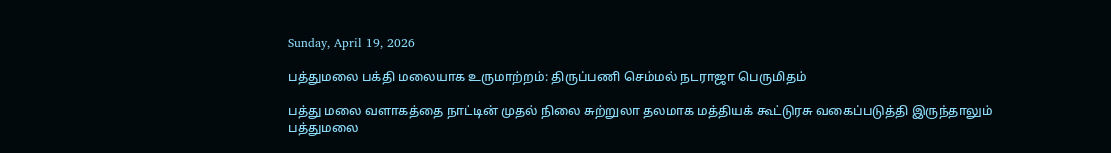Sunday, April 19, 2026

பத்துமலை பக்தி மலையாக உருமாற்றம்: திருப்பணி செம்மல் நடராஜா பெருமிதம்

பத்து மலை வளாகத்தை நாட்டின் முதல் நிலை சுற்றுலா தலமாக மத்தியக் கூட்டுரசு வகைப்படுத்தி இருந்தாலும் பத்துமலை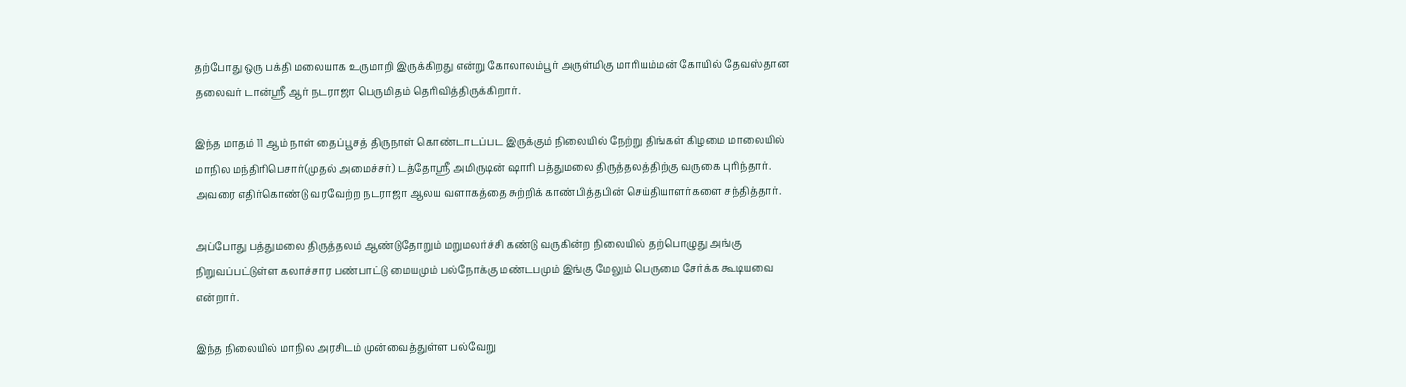தற்போது ஒரு பக்தி மலையாக உருமாறி இருக்கிறது என்று கோலாலம்பூர் அருள்மிகு மாரியம்மன் கோயில் தேவஸ்தான தலைவர் டான்ஸ்ரீ ஆர் நடராஜா பெருமிதம் தெரிவித்திருக்கிறார்.

இந்த மாதம் 11 ஆம் நாள் தைப்பூசத் திருநாள் கொண்டாடப்பட இருக்கும் நிலையில் நேற்று திங்கள் கிழமை மாலையில் மாநில மந்திரிபெசார்(முதல் அமைச்சர்) டத்தோஸ்ரீ அமிருடின் ஷாரி பத்துமலை திருத்தலத்திற்கு வருகை புரிந்தார். அவரை எதிர்கொண்டு வரவேற்ற நடராஜா ஆலய வளாகத்தை சுற்றிக் காண்பித்தபின் செய்தியாளர்களை சந்தித்தார்.

அப்போது பத்துமலை திருத்தலம் ஆண்டுதோறும் மறுமலர்ச்சி கண்டு வருகின்ற நிலையில் தற்பொழுது அங்கு நிறுவப்பட்டுள்ள கலாச்சார பண்பாட்டு மையமும் பல்நோக்கு மண்டபமும் இங்கு மேலும் பெருமை சேர்க்க கூடியவை என்றார்.

இந்த நிலையில் மாநில அரசிடம் முன்வைத்துள்ள பல்வேறு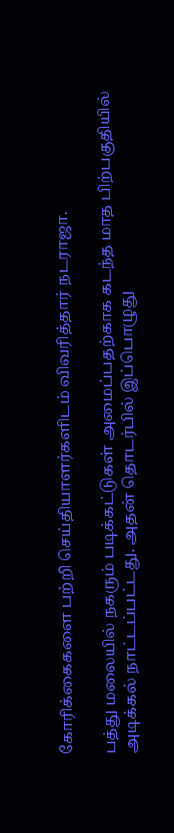கோரிக்கைகளை பற்றி செய்தியாளர்களிடம் விவரித்தார் நடராஜா.

பத்து மலையில் நகரும் படிக்கட்டுகள் அமைப்பதற்காக கடந்த மாத பிற்பகுதியில் அடிக்கல் நாட்டப்பட்டது. அதன் தொடர்பில் இப்பொழுது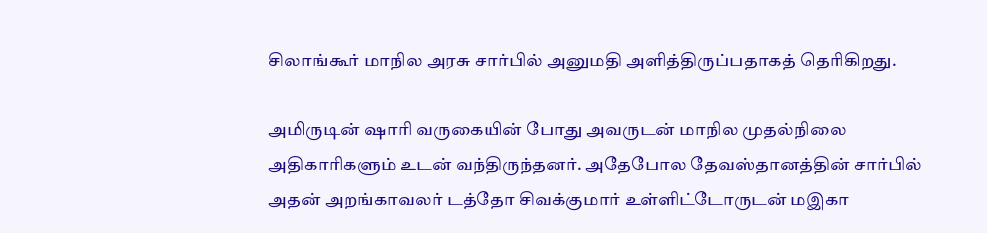சிலாங்கூர் மாநில அரசு சார்பில் அனுமதி அளித்திருப்பதாகத் தெரிகிறது.

அமிருடின் ஷாரி வருகையின் போது அவருடன் மாநில முதல்நிலை அதிகாரிகளும் உடன் வந்திருந்தனர். அதேபோல தேவஸ்தானத்தின் சார்பில் அதன் அறங்காவலர் டத்தோ சிவக்குமார் உள்ளிட்டோருடன் மஇகா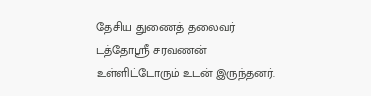தேசிய துணைத் தலைவர் டத்தோஸ்ரீ சரவணன் உள்ளிட்டோரும் உடன் இருந்தனர்.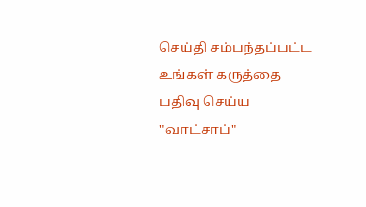செய்தி சம்பந்தப்பட்ட உங்கள் கருத்தை பதிவு செய்ய "வாட்சாப்"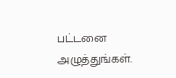பட்டனை அழுத்துங்கள்.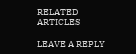RELATED ARTICLES

LEAVE A REPLY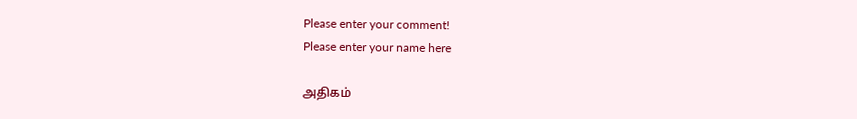Please enter your comment!
Please enter your name here

அதிகம்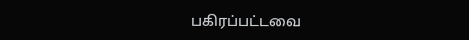பகிரப்பட்டவை